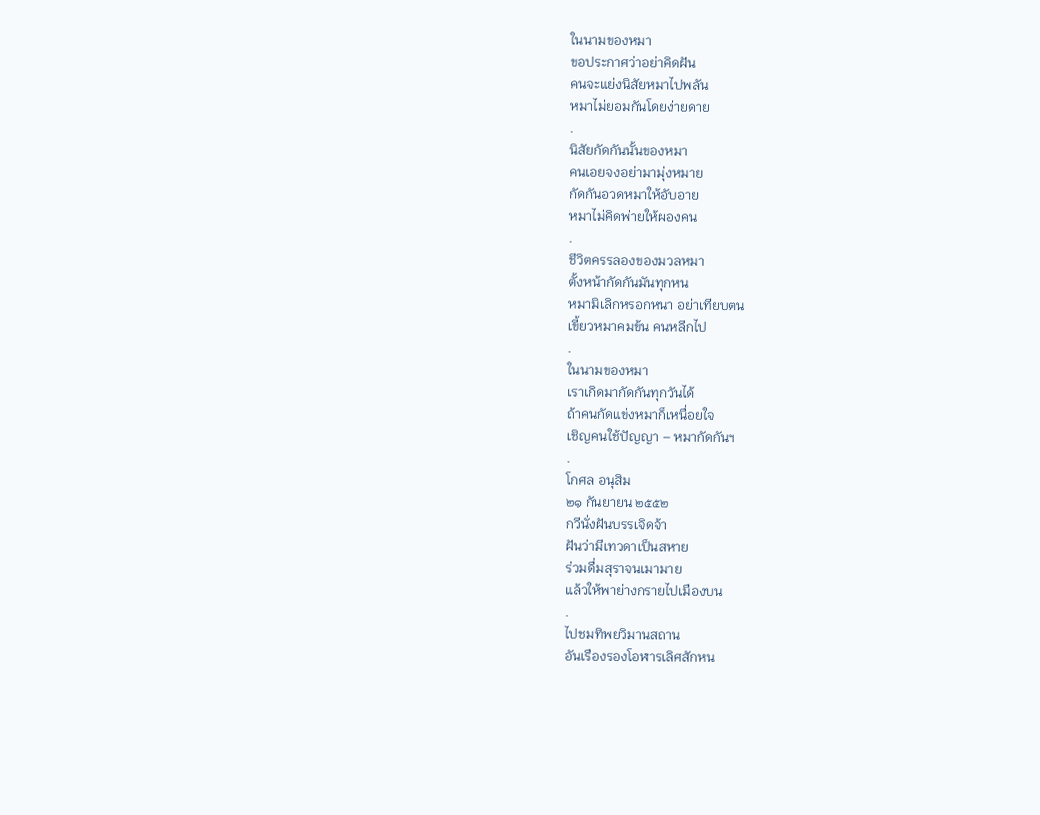ในนามของหมา
ขอประกาศว่าอย่าคิดฝัน
คนจะแย่งนิสัยหมาไปพลัน
หมาไม่ยอมกันโดยง่ายดาย
.
นิสัยกัดกันนั้นของหมา
คนเอยจงอย่ามามุ่งหมาย
กัดกันอวดหมาให้อับอาย
หมาไม่คิดพ่ายให้ผองคน
.
ชีวิตครรลองของมวลหมา
ตั้งหน้ากัดกันมันทุกหน
หมามิเลิกหรอกหนา อย่าเทียบตน
เขี้ยวหมาคมข้น คนหลีกไป
.
ในนามของหมา
เราเกิดมากัดกันทุกวันได้
ถ้าคนกัดแข่งหมาก็เหนื่อยใจ
เชิญคนใช้ปัญญา – หมากัดกันฯ
.
โกศล อนุสิม
๒๑ กันยายน ๒๕๕๒
กวีนั่งฝันบรรเจิดจ้า
ฝันว่ามีเทวดาเป็นสหาย
ร่วมดื่มสุราจนเมามาย
แล้วให้พาย่างกรายไปเมืองบน
.
ไปชมทิพยวิมานสถาน
อันเรืองรองโอฬารเลิศสักหน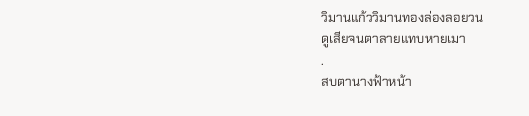วิมานแก้ววิมานทองล่องลอยวน
ดูเสียจนตาลายแทบหายเมา
.
สบตานางฟ้าหน้า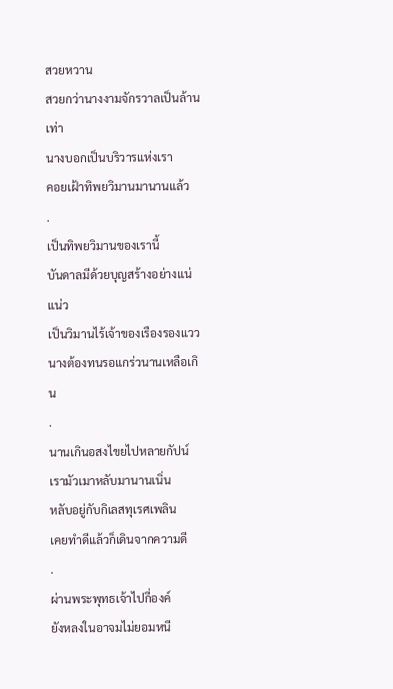สวยหวาน
สวยกว่านางงามจักรวาลเป็นล้านเท่า
นางบอกเป็นบริวารแห่งเรา
คอยเฝ้าทิพยวิมานมานานแล้ว
.
เป็นทิพยวิมานของเรานี้
บันดาลมีด้วยบุญสร้างอย่างแน่แน่ว
เป็นวิมานไร้เจ้าของเรืองรองแวว
นางต้องทนรอแกร่วนานเหลือเกิน
.
นานเกินอสงไขยไปหลายกัปน์
เรามัวเมาหลับมานานเนิ่น
หลับอยู่กับกิเลสทุเรศเพลิน
เคยทำดีแล้วก็เดินจากความดี
.
ผ่านพระพุทธเจ้าไปกี่องค์
ยังหลงในอาจมไม่ยอมหนี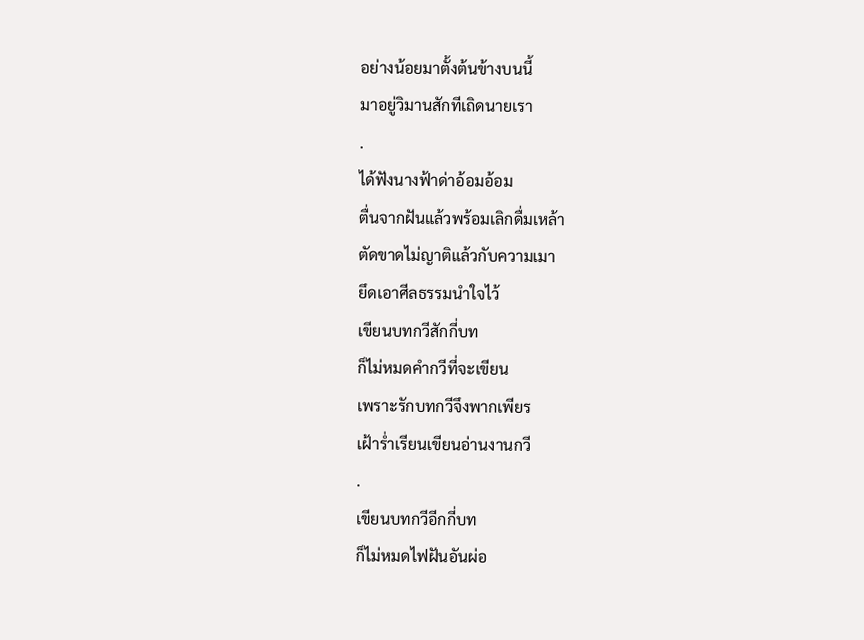อย่างน้อยมาตั้งต้นข้างบนนี้
มาอยู่วิมานสักทีเถิดนายเรา
.
ได้ฟังนางฟ้าด่าอ้อมอ้อม
ตื่นจากฝันแล้วพร้อมเลิกดื่มเหล้า
ตัดขาดไม่ญาติแล้วกับความเมา
ยึดเอาศีลธรรมนำใจไว้
เขียนบทกวีสักกี่บท
ก็ไม่หมดคำกวีที่จะเขียน
เพราะรักบทกวีจึงพากเพียร
เฝ้าร่ำเรียนเขียนอ่านงานกวี
.
เขียนบทกวีอีกกี่บท
ก็ไม่หมดไฟฝันอันผ่อ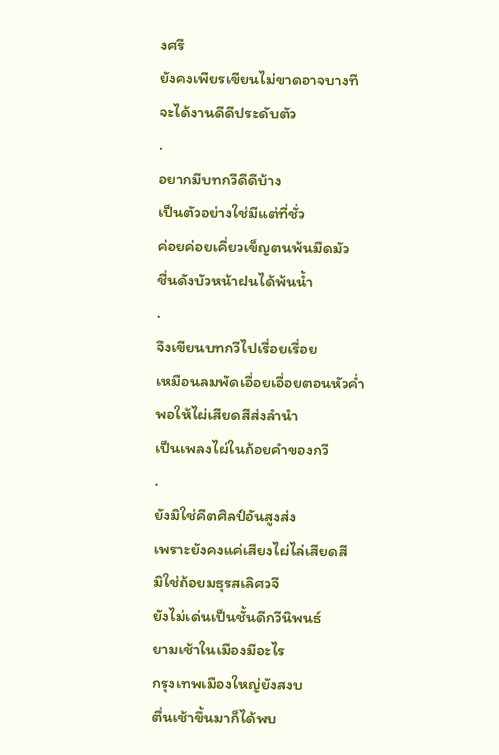งศรี
ยังคงเพียรเขียนไม่ขาดอาจบางที
จะได้งานดีดีประดับตัว
.
อยากมีบทกวีดีดีบ้าง
เป็นตัวอย่างใช่มีแต่ที่ชั่ว
ค่อยค่อยเคี่ยวเข็ญตนพ้นมืดมัว
ชื่นดังบัวหน้าฝนได้พ้นน้ำ
.
จึงเขียนบทกวีไปเรื่อยเรื่อย
เหมือนลมพัดเอื่อยเอื่อยตอนหัวค่ำ
พอให้ไผ่เสียดสีส่งลำนำ
เป็นเพลงไผ่ในถ้อยคำของกวี
.
ยังมิใช่คีตศิลป์อันสูงส่ง
เพราะยังคงแค่เสียงไผ่ไล่เสียดสี
มิใช่ถ้อยมธุรสเลิศวจี
ยังไม่เด่นเป็นชั้นดีกวีนิพนธ์
ยามเช้าในเมืองมีอะไร
กรุงเทพเมืองใหญ่ยังสงบ
ตื่นเช้าขึ้นมาก็ได้พบ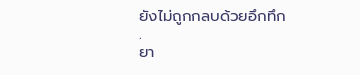ยังไม่ถูกกลบด้วยอึกทึก
.
ยา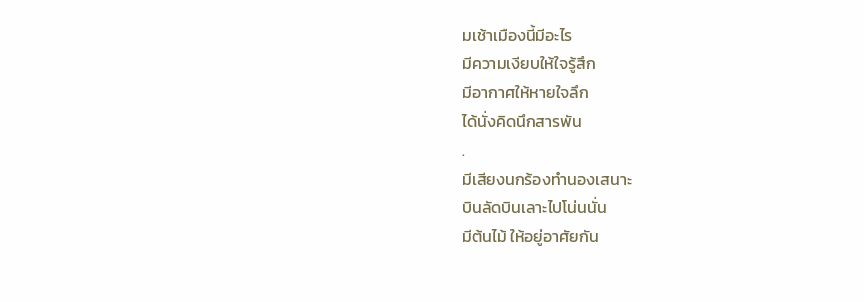มเช้าเมืองนี้มีอะไร
มีความเงียบให้ใจรู้สึก
มีอากาศให้หายใจลึก
ได้นั่งคิดนึกสารพัน
.
มีเสียงนกร้องทำนองเสนาะ
บินลัดบินเลาะไปโน่นนั่น
มีต้นไม้ ให้อยู่อาศัยกัน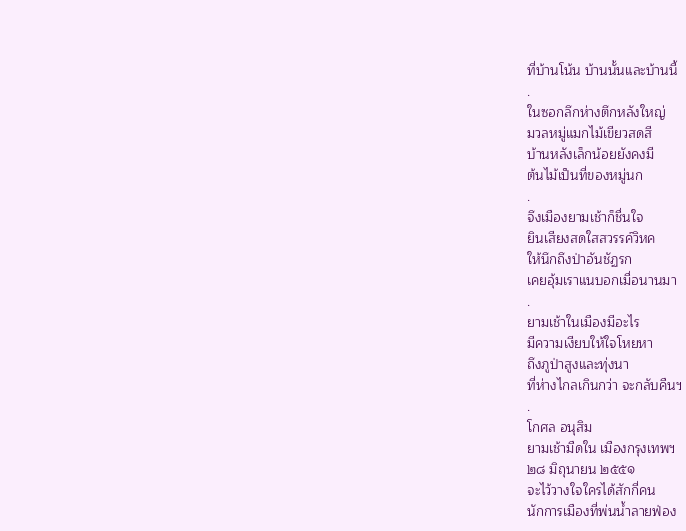ที่บ้านโน้น บ้านนั้นและบ้านนี้
.
ในซอกลึกห่างตึกหลังใหญ่
มวลหมู่แมกไม้เขียวสดสี
บ้านหลังเล็กน้อยยังคงมี
ต้นไม้เป็นที่ของหมู่นก
.
จึงเมืองยามเช้าก็ชื่นใจ
ยินเสียงสดใสสวรรค์วิหค
ให้นึกถึงป่าอันชัฏรก
เคยอุ้มเราแนบอกเมื่อนานมา
.
ยามเช้าในเมืองมีอะไร
มีความเงียบให้ใจโหยหา
ถึงภูป่าสูงและทุ่งนา
ที่ห่างไกลเกินกว่า จะกลับคืนฯ
.
โกศล อนุสิม
ยามเช้ามืดใน เมืองกรุงเทพฯ
๒๘ มิถุนายน ๒๕๕๑
จะไว้วางใจใครได้สักกี่คน
นักการเมืองที่พ่นน้ำลายฟ่อง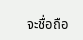จะชื่อถือ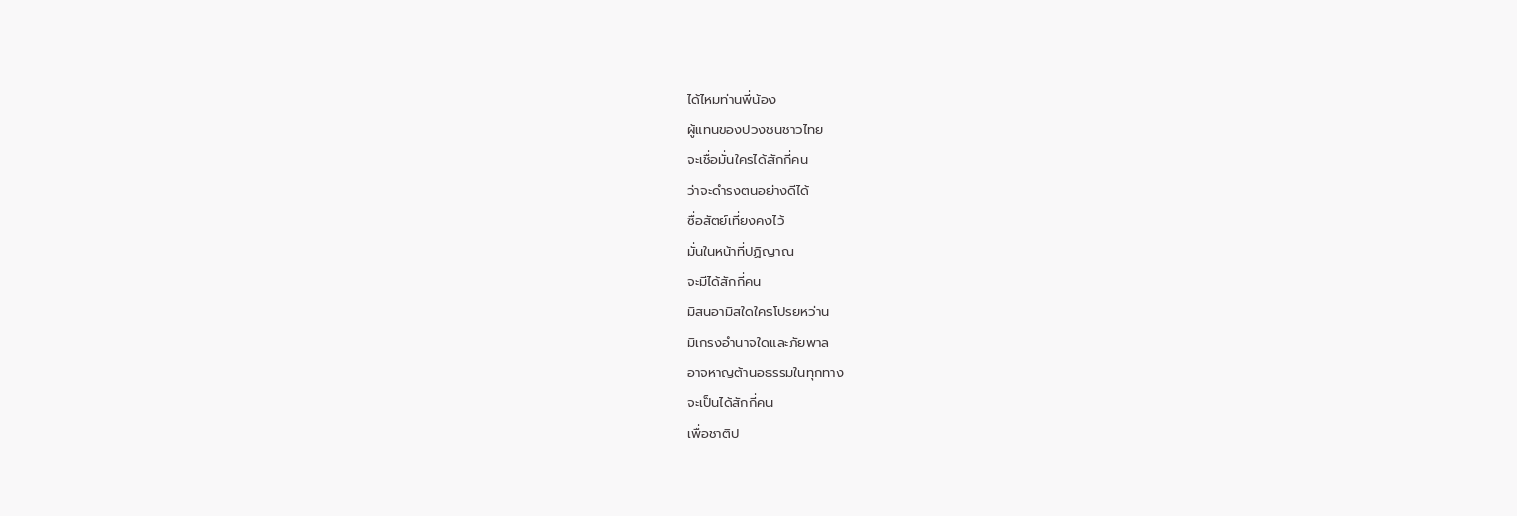ได้ไหมท่านพี่น้อง
ผู้แทนของปวงชนชาวไทย
จะเชื่อมั่นใครได้สักกี่คน
ว่าจะดำรงตนอย่างดีได้
ซื่อสัตย์เที่ยงคงไว้
มั่นในหน้าที่ปฏิญาณ
จะมีได้สักกี่คน
มิสนอามิสใดใครโปรยหว่าน
มิเกรงอำนาจใดและภัยพาล
อาจหาญต้านอธรรมในทุกทาง
จะเป็นได้สักกี่คน
เพื่อชาติป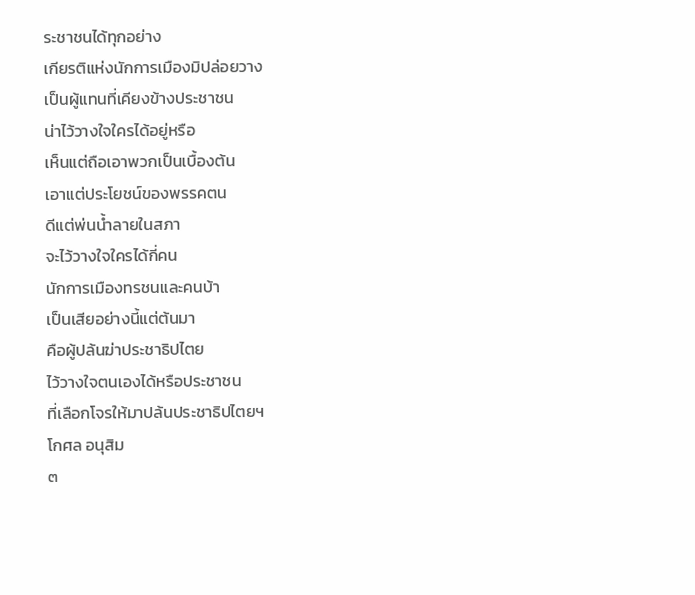ระชาชนได้ทุกอย่าง
เกียรติแห่งนักการเมืองมิปล่อยวาง
เป็นผู้แทนที่เคียงข้างประชาชน
น่าไว้วางใจใครได้อยู่หรือ
เห็นแต่ถือเอาพวกเป็นเบื้องต้น
เอาแต่ประโยชน์ของพรรคตน
ดีแต่พ่นน้ำลายในสภา
จะไว้วางใจใครได้กี่คน
นักการเมืองทรชนและคนบ้า
เป็นเสียอย่างนี้แต่ต้นมา
คือผู้ปล้นฆ่าประชาธิปไตย
ไว้วางใจตนเองได้หรือประชาชน
ที่เลือกโจรให้มาปล้นประชาธิปไตยฯ
โกศล อนุสิม
๓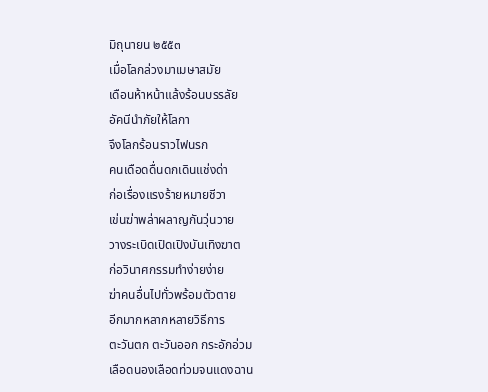มิถุนายน ๒๕๕๓
เมื่อโลกล่วงมาเมษาสมัย
เดือนห้าหน้าแล้งร้อนบรรลัย
อัคนีนำภัยให้โลกา
จึงโลกร้อนราวไฟนรก
คนเดือดดื่นดกเดินแช่งด่า
ก่อเรื่องแรงร้ายหมายชีวา
เข่นฆ่าพล่าผลาญกันวุ่นวาย
วางระเบิดเปิดเปิงบันเทิงฆาต
ก่อวินาศกรรมทำง่ายง่าย
ฆ่าคนอื่นไปทั่วพร้อมตัวตาย
อีกมากหลากหลายวิธีการ
ตะวันตก ตะวันออก กระอักอ่วม
เลือดนองเลือดท่วมจนแดงฉาน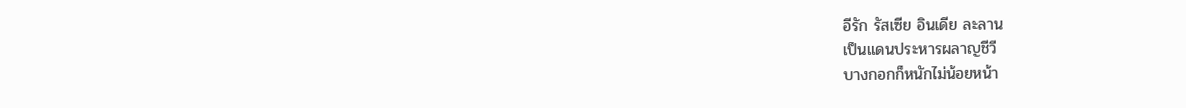อีรัก รัสเซีย อินเดีย ละลาน
เป็นแดนประหารผลาญชีวี
บางกอกก็หนักไม่น้อยหน้า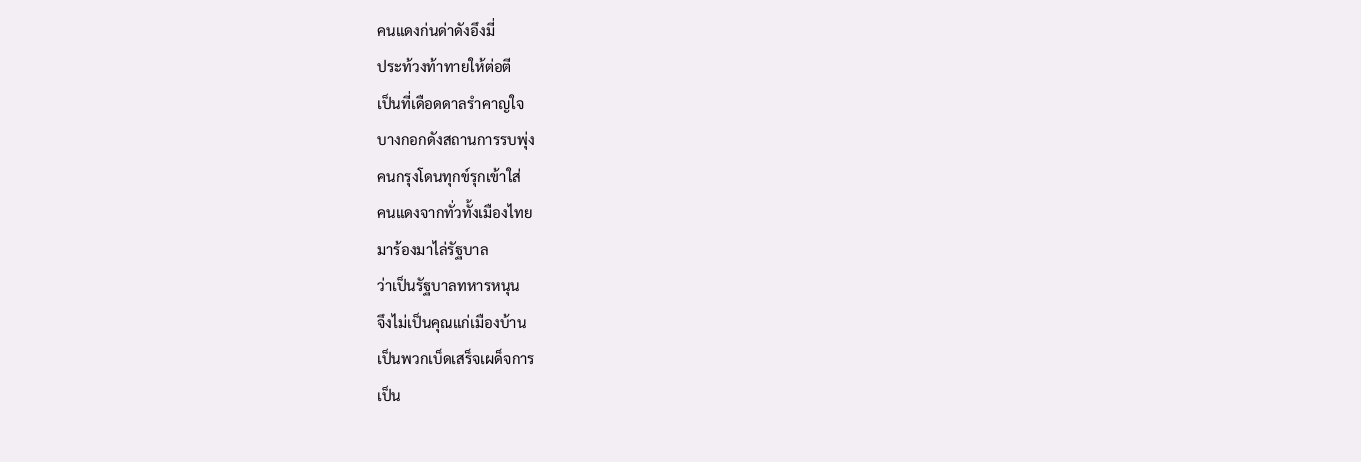คนแดงก่นด่าดังอึงมี่
ประท้วงท้าทายให้ต่อตี
เป็นที่เดือดดาลรำคาญใจ
บางกอกดังสถานการรบพุ่ง
คนกรุงโดนทุกข์รุกเข้าใส่
คนแดงจากทั่วทั้งเมืองไทย
มาร้องมาไล่รัฐบาล
ว่าเป็นรัฐบาลทหารหนุน
จึงไม่เป็นคุณแก่เมืองบ้าน
เป็นพวกเบ็ดเสร็จเผด็จการ
เป็น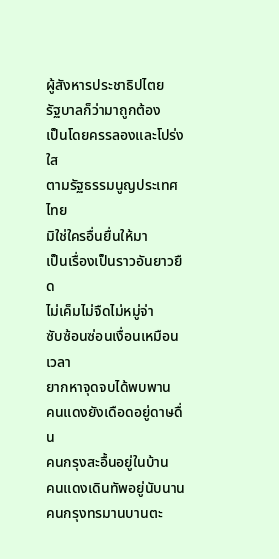ผู้สังหารประชาธิปไตย
รัฐบาลก็ว่ามาถูกต้อง
เป็นโดยครรลองและโปร่งใส
ตามรัฐธรรมนูญประเทศไทย
มิใช่ใครอื่นยื่นให้มา
เป็นเรื่องเป็นราวอันยาวยืด
ไม่เค็มไม่จืดไม่หมู่จ่า
ซับซ้อนซ่อนเงื่อนเหมือนเวลา
ยากหาจุดจบได้พบพาน
คนแดงยังเดือดอยู่ดาษดื่น
คนกรุงสะอื้นอยู่ในบ้าน
คนแดงเดินทัพอยู่นับนาน
คนกรุงทรมานบานตะ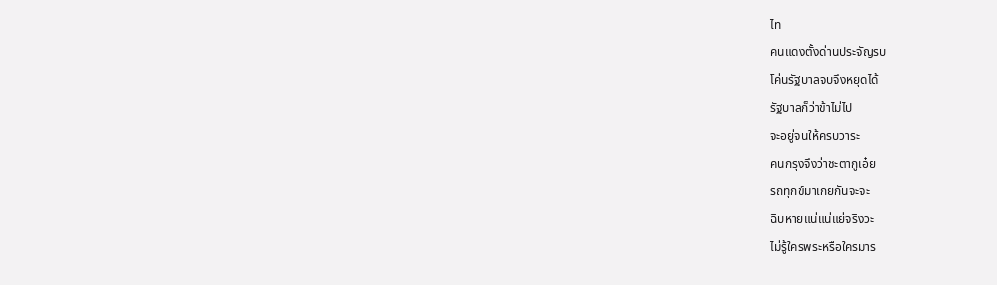ไท
คนแดงตั้งด่านประจัญรบ
โค่นรัฐบาลจบจึงหยุดได้
รัฐบาลก็ว่าข้าไม่ไป
จะอยู่จนให้ครบวาระ
คนกรุงจึงว่าชะตากูเอ๋ย
รถทุกข์มาเกยกันจะจะ
ฉิบหายแน่แน่แย่จริงวะ
ไม่รู้ใครพระหรือใครมาร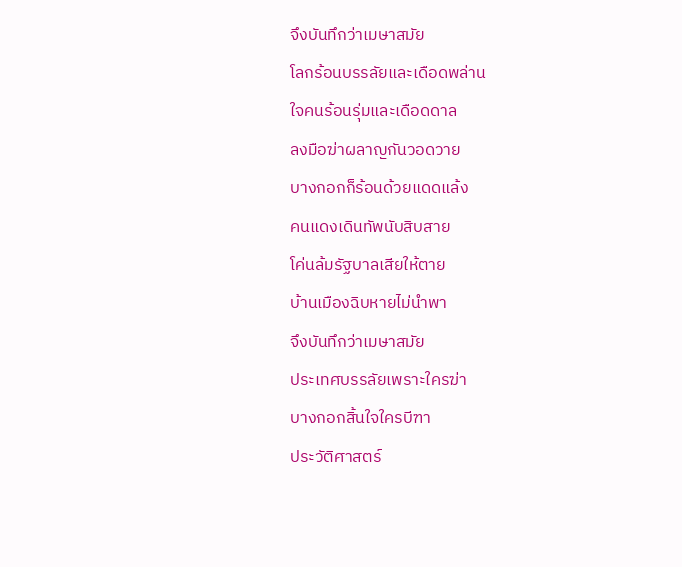จึงบันทึกว่าเมษาสมัย
โลกร้อนบรรลัยและเดือดพล่าน
ใจคนร้อนรุ่มและเดือดดาล
ลงมือฆ่าผลาญกันวอดวาย
บางกอกก็ร้อนด้วยแดดแล้ง
คนแดงเดินทัพนับสิบสาย
โค่นล้มรัฐบาลเสียให้ตาย
บ้านเมืองฉิบหายไม่นำพา
จึงบันทึกว่าเมษาสมัย
ประเทศบรรลัยเพราะใครฆ่า
บางกอกสิ้นใจใครบีฑา
ประวัติศาสตร์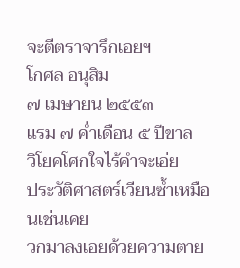จะตีตราจารึกเอยฯ
โกศล อนุสิม
๗ เมษายน ๒๕๕๓
แรม ๗ ค่ำเดือน ๕ ปีขาล
วิโยคโศกใจไร้คำจะเอ่ย
ประวัติศาสตร์เวียนซ้ำเหมือนเช่นเคย
วกมาลงเอยด้วยความตาย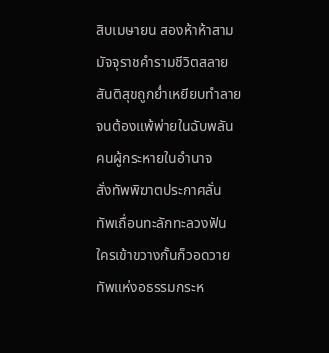สิบเมษายน สองห้าห้าสาม
มัจจุราชคำรามชีวิตสลาย
สันติสุขถูกย่ำเหยียบทำลาย
จนต้องแพ้พ่ายในฉับพลัน
คนผู้กระหายในอำนาจ
สั่งทัพพิฆาตประกาศลั่น
ทัพเถื่อนทะลักทะลวงฟัน
ใครเข้าขวางกั้นก็วอดวาย
ทัพแห่งอธรรมกระห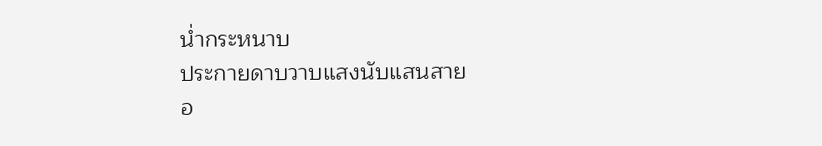น่ำกระหนาบ
ประกายดาบวาบแสงนับแสนสาย
อ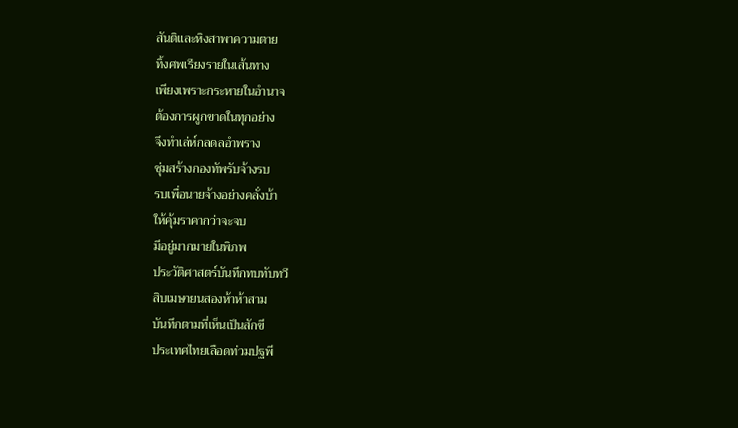สันติและหิงสาพาความตาย
ทิ้งศพเรียงรายในเส้นทาง
เพียงเพราะกระหายในอำนาจ
ต้องการผูกขาดในทุกอย่าง
จึงทำเล่ห์กลดลอำพราง
ซุ่มสร้างกองทัพรับจ้างรบ
รบเพื่อนายจ้างอย่างคลั่งบ้า
ให้คุ้มราคากว่าจะจบ
มีอยู่มากมายในพิภพ
ประวัติศาสตร์บันทึกทบทับทวี
สิบเมษายนสองห้าห้าสาม
บันทึกตามที่เห็นเป็นสักขี
ประเทศไทยเลือดท่วมปฐพี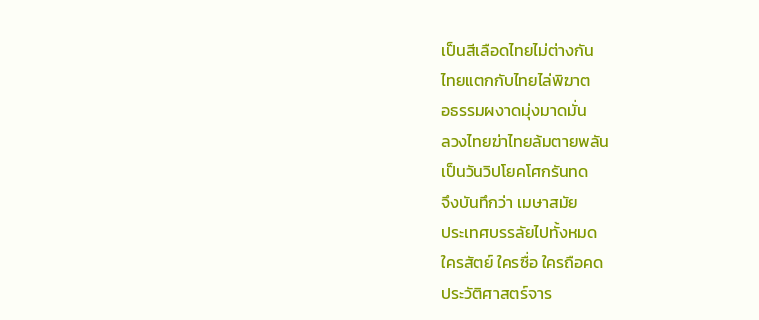เป็นสีเลือดไทยไม่ต่างกัน
ไทยแตกกับไทยไล่พิฆาต
อธรรมผงาดมุ่งมาดมั่น
ลวงไทยฆ่าไทยล้มตายพลัน
เป็นวันวิปโยคโศกรันทด
จึงบันทึกว่า เมษาสมัย
ประเทศบรรลัยไปทั้งหมด
ใครสัตย์ ใครซื่อ ใครถือคด
ประวัติศาสตร์จาร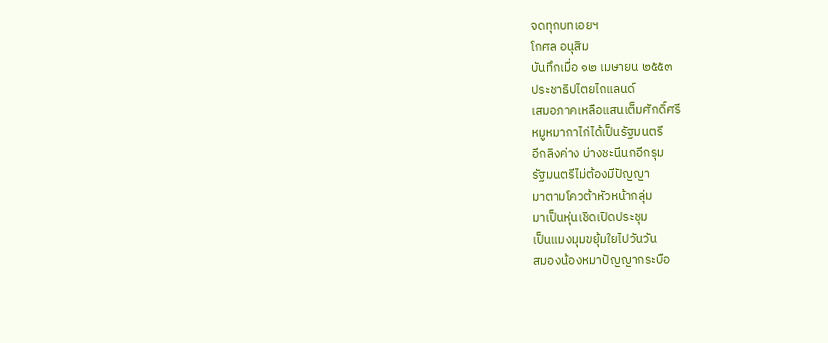จดทุกบทเอยฯ
โกศล อนุสิม
บันทึกเมื่อ ๑๒ เมษายน ๒๕๕๓
ประชาธิปไตยไถแลนด์
เสมอภาคเหลือแสนเต็มศักดิ์ศรี
หมูหมากาไก่ได้เป็นรัฐมนตรี
อีกลิงค่าง บ่างชะนีนกอีกรุม
รัฐมนตรีไม่ต้องมีปัญญา
มาตามโควต้าหัวหน้ากลุ่ม
มาเป็นหุ่นเชิดเปิดประชุม
เป็นแมงมุมขยุ้มใยไปวันวัน
สมองน้องหมาปัญญากระบือ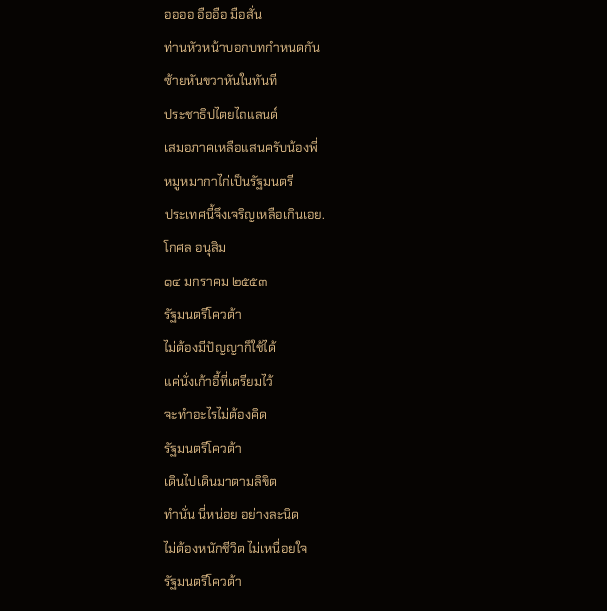ออออ อืออือ มือสั่น
ท่านหัวหน้าบอกบทกำหนดกัน
ซ้ายหันขวาหันในทันที
ประชาธิปไตยไถแลนด์
เสมอภาคเหลือแสนครับน้องพี่
หมูหมากาไก่เป็นรัฐมนตรี
ประเทศนี้จึงเจริญเหลือเกินเอย.
โกศล อนุสิม
๑๔ มกราคม ๒๕๕๓
รัฐมนตรีโควต้า
ไม่ต้องมีปัญญาก็ใช้ได้
แค่นั่งเก้าอี้ที่เตรียมไว้
จะทำอะไรไม่ต้องคิด
รัฐมนตรีโควต้า
เดินไปเดินมาตามลิขิต
ทำนั่น นี่หน่อย อย่างละนิด
ไม่ต้องหนักชีวิต ไม่เหนื่อยใจ
รัฐมนตรีโควต้า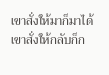เขาสั่งให้มาก็มาได้
เขาสั่งให้กลับก็ก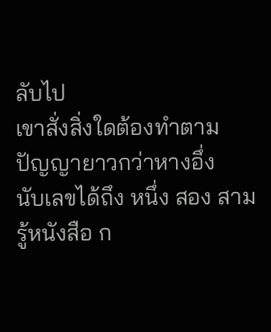ลับไป
เขาสั่งสิ่งใดต้องทำตาม
ปัญญายาวกว่าหางอึ่ง
นับเลขได้ถึง หนึ่ง สอง สาม
รู้หนังสือ ก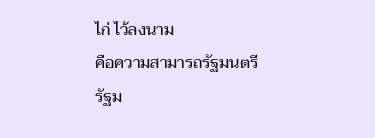ไก่ ไว้ลงนาม
คือความสามารถรัฐมนตรี
รัฐม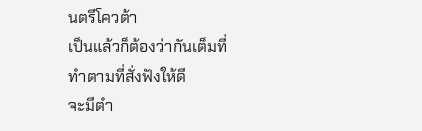นตรีโควต้า
เป็นแล้วก็ต้องว่ากันเต็มที่
ทำตามที่สั่งฟังให้ดี
จะมีตำ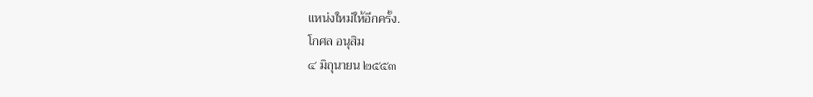แหน่งใหม่ให้อีกครั้ง.
โกศล อนุสิม
๔ มิถุนายน ๒๕๕๓